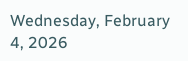Wednesday, February 4, 2026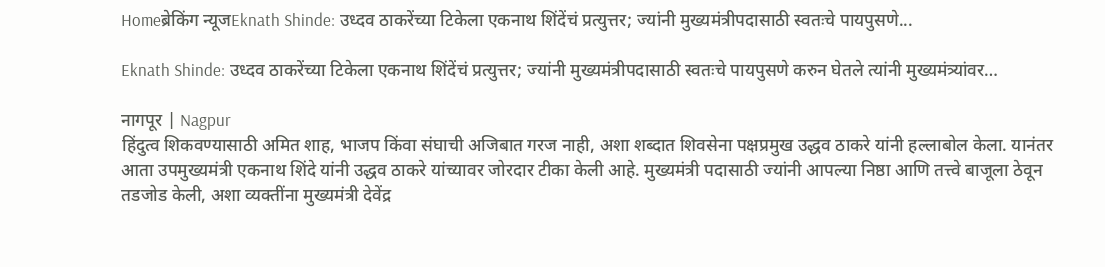Homeब्रेकिंग न्यूजEknath Shinde: उध्दव ठाकरेंच्या टिकेला एकनाथ शिंदेंचं प्रत्युत्तर; ज्यांनी मुख्यमंत्रीपदासाठी स्वतःचे पायपुसणे...

Eknath Shinde: उध्दव ठाकरेंच्या टिकेला एकनाथ शिंदेंचं प्रत्युत्तर; ज्यांनी मुख्यमंत्रीपदासाठी स्वतःचे पायपुसणे करुन घेतले त्यांनी मुख्यमंत्र्यांवर…

नागपूर | Nagpur
हिंदुत्व शिकवण्यासाठी अमित शाह, भाजप किंवा संघाची अजिबात गरज नाही, अशा शब्दात शिवसेना पक्षप्रमुख उद्धव ठाकरे यांनी हल्लाबोल केला. यानंतर आता उपमुख्यमंत्री एकनाथ शिंदे यांनी उद्धव ठाकरे यांच्यावर जोरदार टीका केली आहे. मुख्यमंत्री पदासाठी ज्यांनी आपल्या निष्ठा आणि तत्त्वे बाजूला ठेवून तडजोड केली, अशा व्यक्तींना मुख्यमंत्री देवेंद्र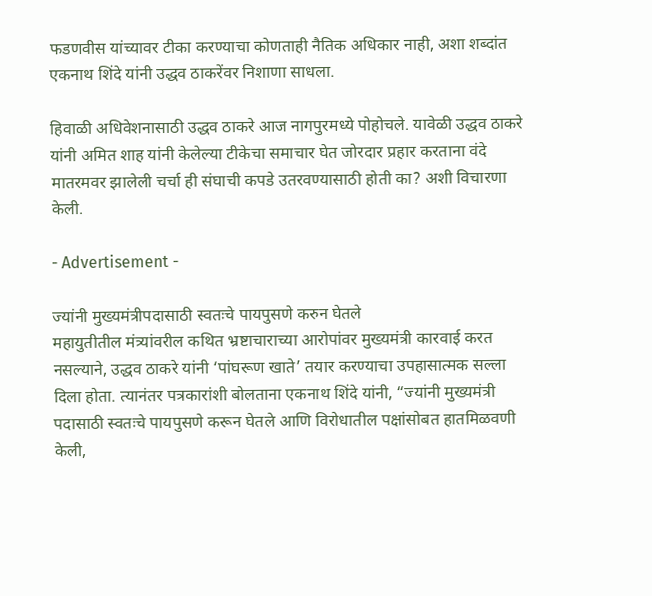फडणवीस यांच्यावर टीका करण्याचा कोणताही नैतिक अधिकार नाही, अशा शब्दांत एकनाथ शिंदे यांनी उद्धव ठाकरेंवर निशाणा साधला.

हिवाळी अधिवेशनासाठी उद्धव ठाकरे आज नागपुरमध्ये पोहोचले. यावेळी उद्धव ठाकरे यांनी अमित शाह यांनी केलेल्या टीकेचा समाचार घेत जोरदार प्रहार करताना वंदे मातरमवर झालेली चर्चा ही संघाची कपडे उतरवण्यासाठी होती का? अशी विचारणा केली.

- Advertisement -

ज्यांनी मुख्यमंत्रीपदासाठी स्वतःचे पायपुसणे करुन घेतले
महायुतीतील मंत्र्यांवरील कथित भ्रष्टाचाराच्या आरोपांवर मुख्यमंत्री कारवाई करत नसल्याने, उद्धव ठाकरे यांनी ‘पांघरूण खाते’ तयार करण्याचा उपहासात्मक सल्ला दिला होता. त्यानंतर पत्रकारांशी बोलताना एकनाथ शिंदे यांनी, “ज्यांनी मुख्यमंत्री पदासाठी स्वतःचे पायपुसणे करून घेतले आणि विरोधातील पक्षांसोबत हातमिळवणी केली,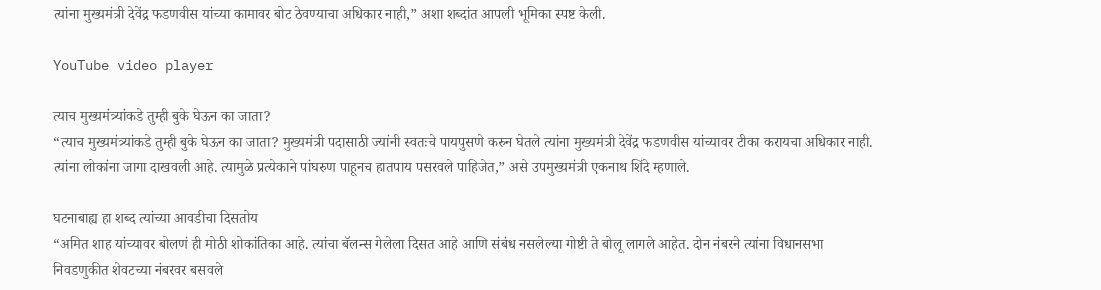त्यांना मुख्यमंत्री देवेंद्र फडणवीस यांच्या कामावर बोट ठेवण्याचा अधिकार नाही,” अशा शब्दांत आपली भूमिका स्पष्ट केली.

YouTube video player

त्याच मुख्यमंत्र्यांकडे तुम्ही बुके घेऊन का जाता?
“त्याच मुख्यमंत्र्यांकडे तुम्ही बुके घेऊन का जाता? मुख्यमंत्री पदासाठी ज्यांनी स्वतःचे पायपुसणे करुन घेतले त्यांना मुख्यमंत्री देवेंद्र फडणवीस यांच्यावर टीका करायचा अधिकार नाही. त्यांना लोकांना जागा दाखवली आहे. त्यामुळे प्रत्येकाने पांघरुण पाहूनच हातपाय पसरवले पाहिजेत,” असे उपमुख्यमंत्री एकनाथ शिंदे म्हणाले.

घटनाबाह्य हा शब्द त्यांच्या आवडीचा दिसतोय
“अमित शाह यांच्यावर बोलणं ही मोठी शोकांतिका आहे. त्यांचा बॅलन्स गेलेला दिसत आहे आणि संबंध नसलेल्या गोष्टी ते बोलू लागले आहेत. दोन नंबरने त्यांना विधानसभा निवडणुकीत शेवटच्या नंबरवर बसवले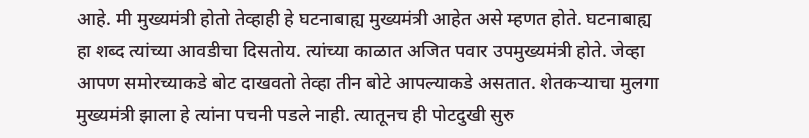आहे. मी मुख्यमंत्री होतो तेव्हाही हे घटनाबाह्य मुख्यमंत्री आहेत असे म्हणत होते. घटनाबाह्य हा शब्द त्यांच्या आवडीचा दिसतोय. त्यांच्या काळात अजित पवार उपमुख्यमंत्री होते. जेव्हा आपण समोरच्याकडे बोट दाखवतो तेव्हा तीन बोटे आपल्याकडे असतात. शेतकऱ्याचा मुलगा मुख्यमंत्री झाला हे त्यांना पचनी पडले नाही. त्यातूनच ही पोटदुखी सुरु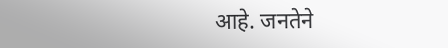आहे. जनतेने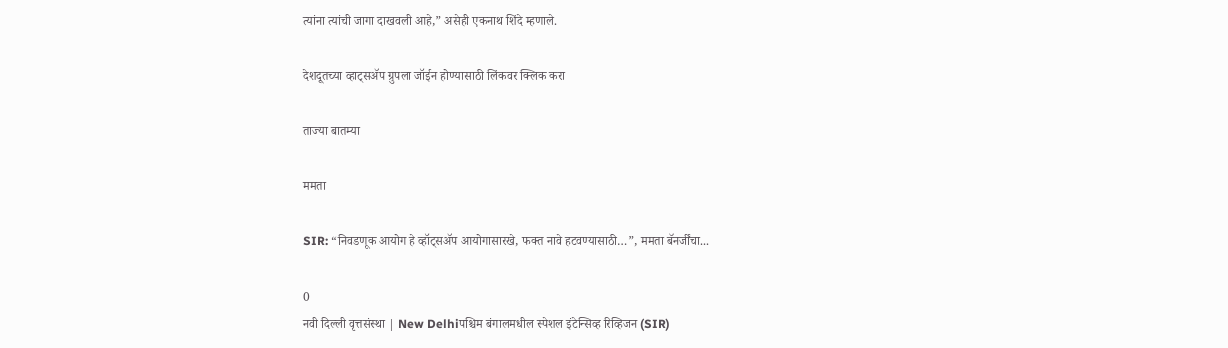त्यांना त्यांची जागा दाखवली आहे,” असेही एकनाथ शिंदे म्हणाले.

देशदूतच्या व्हाट्सॲप ग्रुपला जॉईन होण्यासाठी लिंकवर क्लिक करा

ताज्या बातम्या

ममता

SIR: “निवडणूक आयोग हे व्हॉट्सॲप आयोगासारखे, फक्त नावे हटवण्यासाठी…”, ममता बॅनर्जींचा...

0
नवी दिल्ली वृत्तसंस्था | New Delhiपश्चिम बंगालमधील स्पेशल इंटेन्सिव्ह रिव्हिजन (SIR)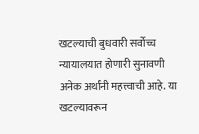खटल्याची बुधवारी सर्वोच्च न्यायालयात होणारी सुनावणी अनेक अर्थांनी महत्त्वाची आहे. या खटल्यावरून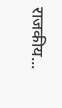राजकीय...